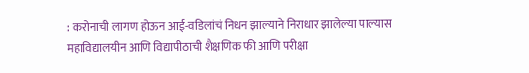: करोनाची लागण होऊन आई-वडिलांचं निधन झाल्याने निराधार झालेल्या पाल्यास महाविद्यालयीन आणि विद्यापीठाची शैक्षणिक फी आणि परीक्षा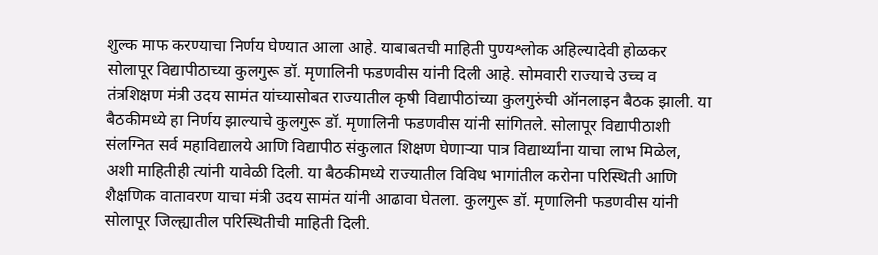शुल्क माफ करण्याचा निर्णय घेण्यात आला आहे. याबाबतची माहिती पुण्यश्लोक अहिल्यादेवी होळकर सोलापूर विद्यापीठाच्या कुलगुरू डॉ. मृणालिनी फडणवीस यांनी दिली आहे. सोमवारी राज्याचे उच्च व तंत्रशिक्षण मंत्री उदय सामंत यांच्यासोबत राज्यातील कृषी विद्यापीठांच्या कुलगुरुंची ऑनलाइन बैठक झाली. या बैठकीमध्ये हा निर्णय झाल्याचे कुलगुरू डॉ. मृणालिनी फडणवीस यांनी सांगितले. सोलापूर विद्यापीठाशी संलग्नित सर्व महाविद्यालये आणि विद्यापीठ संकुलात शिक्षण घेणाऱ्या पात्र विद्यार्थ्यांना याचा लाभ मिळेल, अशी माहितीही त्यांनी यावेळी दिली. या बैठकीमध्ये राज्यातील विविध भागांतील करोना परिस्थिती आणि शैक्षणिक वातावरण याचा मंत्री उदय सामंत यांनी आढावा घेतला. कुलगुरू डॉ. मृणालिनी फडणवीस यांनी सोलापूर जिल्ह्यातील परिस्थितीची माहिती दिली.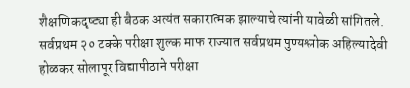शैक्षणिकदृष्ट्या ही बैठक अत्यंत सकारात्मक झाल्याचे त्यांनी यावेळी सांगितले. सर्वप्रथम २० टक्के परीक्षा शुल्क माफ राज्यात सर्वप्रथम पुण्यश्लोक अहिल्यादेवी होळकर सोलापूर विद्यापीठाने परीक्षा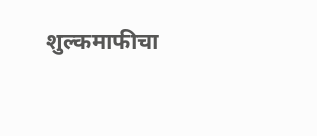शुल्कमाफीचा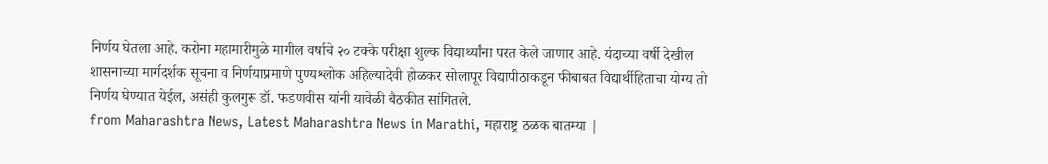निर्णय घेतला आहे. करोना महामारीमुळे मागील वर्षाचे २० टक्के परीक्षा शुल्क विद्यार्थ्यांना परत केले जाणार आहे. यंदाच्या वर्षी देखील शासनाच्या मार्गदर्शक सूचना व निर्णयाप्रमाणे पुण्यश्लोक अहिल्यादेवी होळकर सोलापूर विद्यापीठाकडून फीबाबत विद्यार्थीहिताचा योग्य तो निर्णय घेण्यात येईल, असंही कुलगुरू डॉ. फडणवीस यांनी यावेळी बैठकीत सांगितले.
from Maharashtra News, Latest Maharashtra News in Marathi, महाराष्ट्र ठळक बातम्या |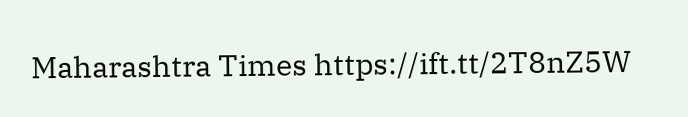Maharashtra Times https://ift.tt/2T8nZ5W